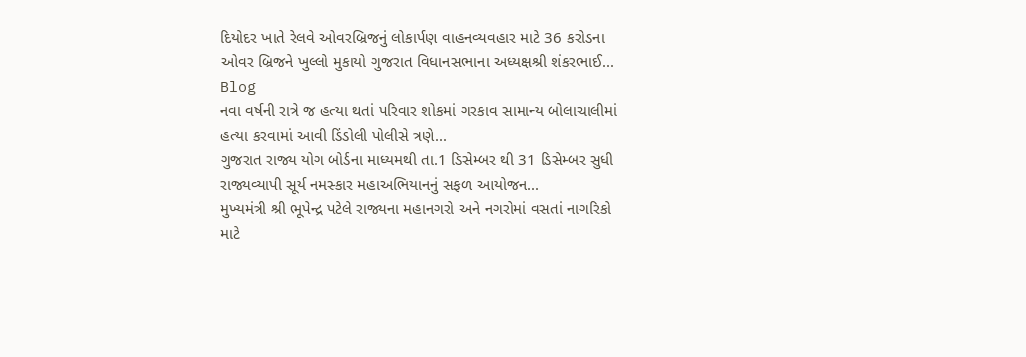દિયોદર ખાતે રેલવે ઓવરબ્રિજનું લોકાર્પણ વાહનવ્યવહાર માટે 36 કરોડના ઓવર બ્રિજને ખુલ્લો મુકાયો ગુજરાત વિધાનસભાના અધ્યક્ષશ્રી શંકરભાઈ...
Blog
નવા વર્ષની રાત્રે જ હત્યા થતાં પરિવાર શોકમાં ગરકાવ સામાન્ય બોલાચાલીમાં હત્યા કરવામાં આવી ડિંડોલી પોલીસે ત્રણે...
ગુજરાત રાજ્ય યોગ બોર્ડના માધ્યમથી તા.1 ડિસેમ્બર થી 31 ડિસેમ્બર સુધી રાજ્યવ્યાપી સૂર્ય નમસ્કાર મહાઅભિયાનનું સફળ આયોજન...
મુખ્યમંત્રી શ્રી ભૂપેન્દ્ર પટેલે રાજ્યના મહાનગરો અને નગરોમાં વસતાં નાગરિકો માટે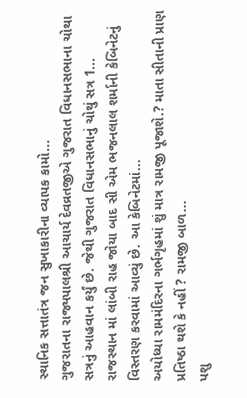સ્થાનિક સત્તાતંત્ર જન સુખાકારીના વ્યાપક કામો...
ગુજરાતના રાજ્યપાલશ્રી આચાર્ય દેવવ્રતજીએ ગુજરાત વિધાનસભાના ચોથા સત્રનું આહવાન કર્યું છે. જેથી ગુજરાત વિધાનસભાનું ચોથું સત્ર 1...
રાજસ્થાન માં લાંબી રાહ જોયા બાદ સી એમ ભજનલાલ શર્માની કેબિનેટનું વિસ્તરણ કરવામાં આવ્યું છે. આ કેબિનેટમાં...
અયોધ્યા રામમંદિરના ગર્ભગૃહમાં શું માત્ર રામજી પૂજાશે.? માતા સીતાની પ્રાણ પ્રતિષ્ઠા થશે કે નહીં ? રામજી બાળ...
પશુ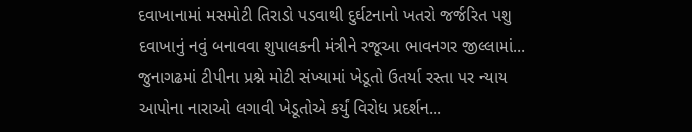દવાખાનામાં મસમોટી તિરાડો પડવાથી દુર્ઘટનાનો ખતરો જર્જરિત પશુ દવાખાનું નવું બનાવવા શુપાલકની મંત્રીને રજૂઆ ભાવનગર જીલ્લામાં...
જુનાગઢમાં ટીપીના પ્રશ્ને મોટી સંખ્યામાં ખેડૂતો ઉતર્યા રસ્તા પર ન્યાય આપોના નારાઓ લગાવી ખેડૂતોએ કર્યું વિરોધ પ્રદર્શન...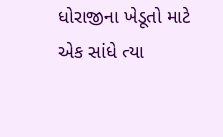ધોરાજીના ખેડૂતો માટે એક સાંધે ત્યા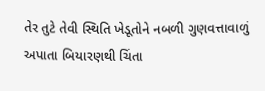તેર તુટે તેવી સ્થિતિ ખેડૂતોને નબળી ગુણવત્તાવાળું અપાતા બિયારણથી ચિંતા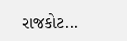રાજકોટ...